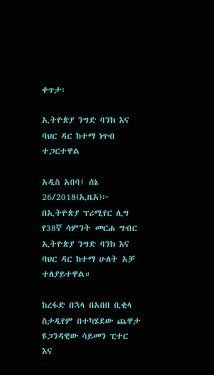ቀጥታ፡

ኢትዮጵያ ንግድ ባንክ እና ባህር ዳር ከተማ ነጥብ ተጋርተዋል

አዲስ አበባ፤ ሰኔ 26/2018(ኢዜአ)፦ በኢትዮጵያ ፕሪሚየር ሊግ የ38ኛ ሳምንት መርሐ ግብር ኢትዮጵያ ንግድ ባንክ እና ባህር ዳር ከተማ ሁለት አቻ ተለያይተዋል።

ከረፋድ በኋላ በአበበ ቢቂላ ስታዲየም በተካሄደው ጨዋታ ዩጋንዳዊው ሳይመን ፒተር እና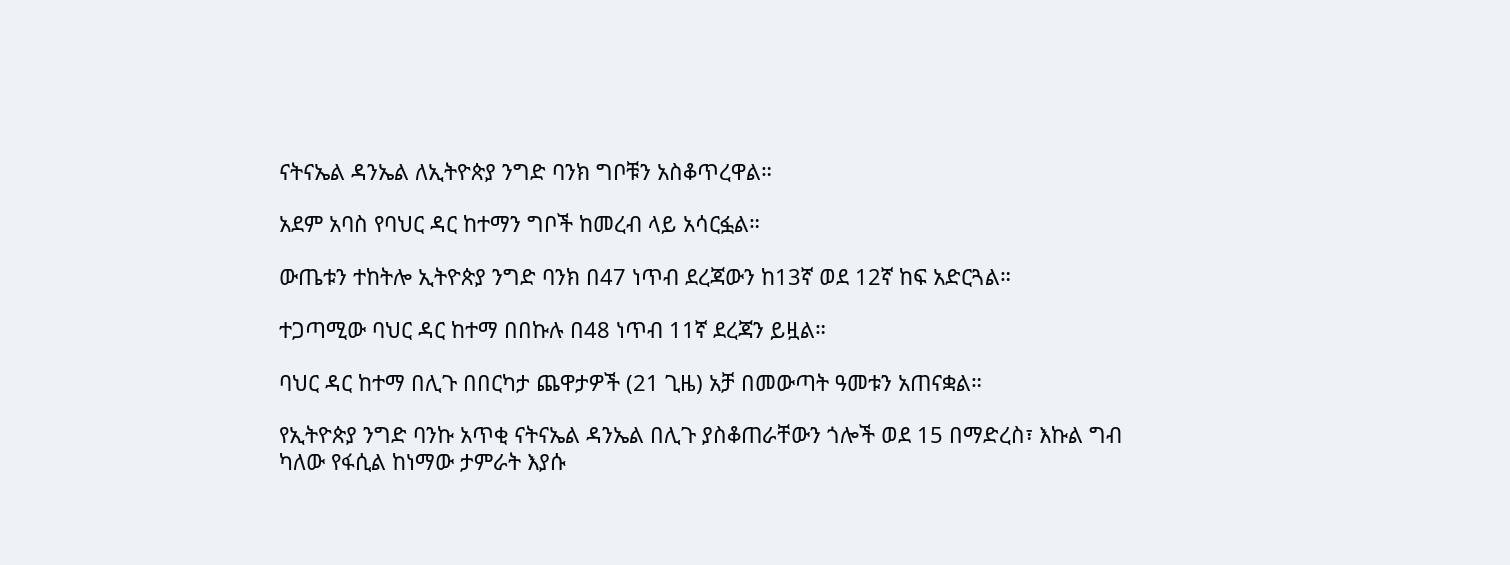ናትናኤል ዳንኤል ለኢትዮጵያ ንግድ ባንክ ግቦቹን አስቆጥረዋል።

አደም አባስ የባህር ዳር ከተማን ግቦች ከመረብ ላይ አሳርፏል።

ውጤቱን ተከትሎ ኢትዮጵያ ንግድ ባንክ በ47 ነጥብ ደረጃውን ከ13ኛ ወደ 12ኛ ከፍ አድርጓል።

ተጋጣሚው ባህር ዳር ከተማ በበኩሉ በ48 ነጥብ 11ኛ ደረጃን ይዟል።

ባህር ዳር ከተማ በሊጉ በበርካታ ጨዋታዎች (21 ጊዜ) አቻ በመውጣት ዓመቱን አጠናቋል።

የኢትዮጵያ ንግድ ባንኩ አጥቂ ናትናኤል ዳንኤል በሊጉ ያስቆጠራቸውን ጎሎች ወደ 15 በማድረስ፣ እኩል ግብ ካለው የፋሲል ከነማው ታምራት እያሱ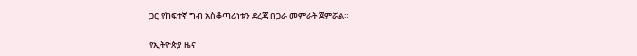ጋር የከፍተኛ ግብ አስቆጣሪነቱን ደረጃ በጋራ መምራት ጀምሯል።

የኢትዮጵያ ዜና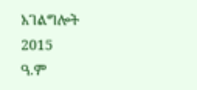አገልግሎት
2015
ዓ.ም